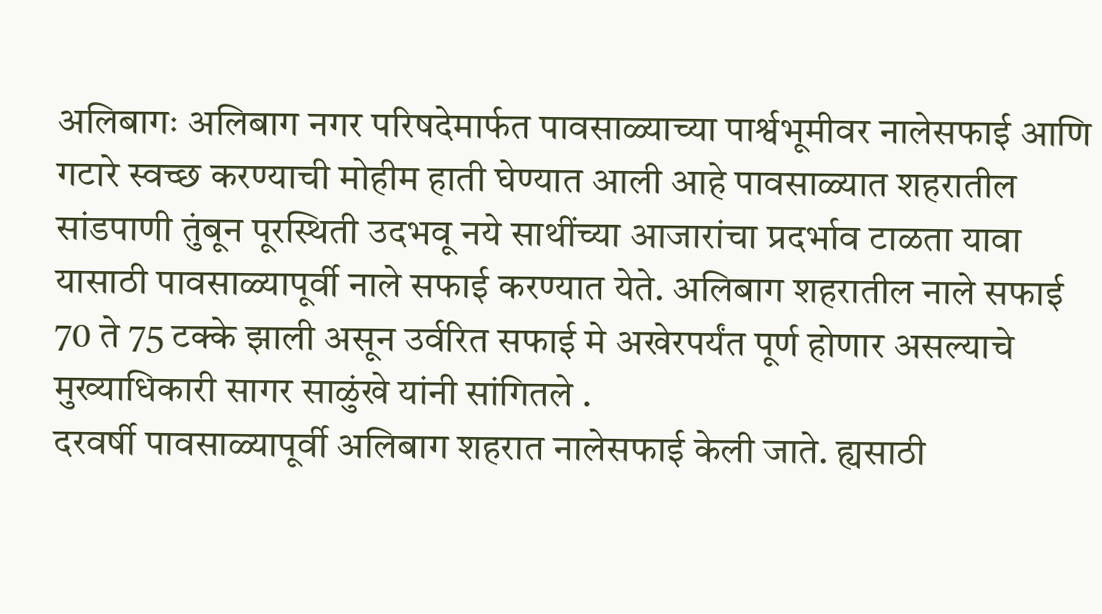अलिबागः अलिबाग नगर परिषदेमार्फत पावसाळ्याच्या पार्श्वभूमीवर नालेसफाई आणि गटारे स्वच्छ करण्याची मोहीम हाती घेण्यात आली आहे पावसाळ्यात शहरातील सांडपाणी तुंबून पूरस्थिती उदभवू नये साथींच्या आजारांचा प्रदर्भाव टाळता यावा यासाठी पावसाळ्यापूर्वी नाले सफाई करण्यात येते. अलिबाग शहरातील नाले सफाई 70 ते 75 टक्के झाली असून उर्वरित सफाई मे अखेरपर्यंत पूर्ण होणार असल्याचे मुख्याधिकारी सागर साळुंखे यांनी सांगितले .
दरवर्षी पावसाळ्यापूर्वी अलिबाग शहरात नालेसफाई केली जाते. ह्यसाठी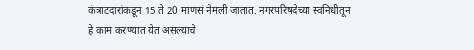कंत्राटदारांकडून 15 ते 20 माणसं नेमली जातात. नगरपरिषदेच्या स्वनिधीतून हे काम करण्यात येत असल्याचे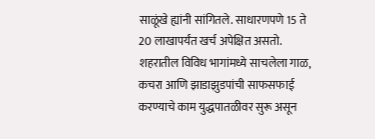साळूंखे ह्यांनी सांगितले. साधारणपणे 15 ते 20 लाखापर्यंत खर्च अपेक्षित असतो.
शहरातील विविध भागांमध्ये साचलेला गाळ, कचरा आणि झाडाझुडपांची साफसफाई करण्याचे काम युद्धपातळीवर सुरू असून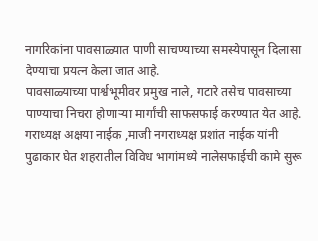नागरिकांना पावसाळ्यात पाणी साचण्याच्या समस्येपासून दिलासा देण्याचा प्रयत्न केला जात आहे.
पावसाळ्याच्या पार्श्वभूमीवर प्रमुख नाले, गटारे तसेच पावसाच्या पाण्याचा निचरा होणाऱ्या मार्गांची साफसफाई करण्यात येत आहे. गराध्यक्ष अक्षया नाईक ,माजी नगराध्यक्ष प्रशांत नाईक यांनी पुढाकार घेत शहरातील विविध भागांमध्ये नालेसफाईची कामे सुरू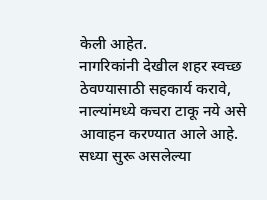केली आहेत.
नागरिकांनी देखील शहर स्वच्छ ठेवण्यासाठी सहकार्य करावे, नाल्यांमध्ये कचरा टाकू नये असे आवाहन करण्यात आले आहे. सध्या सुरू असलेल्या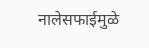नालेसफाईमुळे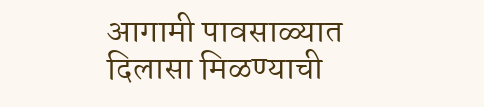आगामी पावसाळ्यात दिलासा मिळण्याची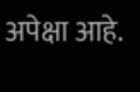अपेक्षा आहे.